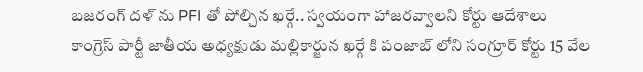బజరంగ్ దళ్ ను PFI తో పోల్చిన ఖర్గే.. స్వయంగా హాజరవ్వాలని కోర్టు ఆదేశాలు
కాంగ్రెస్ పార్టీ జాతీయ అధ్యక్షుడు మల్లికార్జున ఖర్గే కి పంజాబ్ లోని సంగ్రూర్ కోర్టు 15 వేల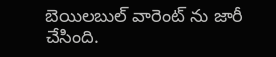బెయిలబుల్ వారెంట్ ను జారీ చేసింది.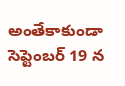అంతేకాకుండా సెప్టెంబర్ 19 న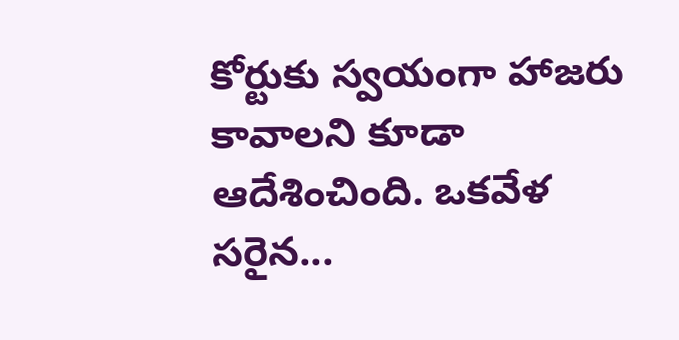కోర్టుకు స్వయంగా హాజరు కావాలని కూడా ఆదేశించింది. ఒకవేళ సరైన...